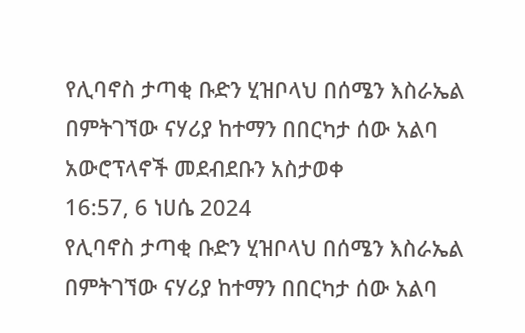የሊባኖስ ታጣቂ ቡድን ሂዝቦላህ በሰሜን እስራኤል በምትገኘው ናሃሪያ ከተማን በበርካታ ሰው አልባ አውሮፕላኖች መደብደቡን አስታወቀ
16:57, 6 ነሀሴ 2024
የሊባኖስ ታጣቂ ቡድን ሂዝቦላህ በሰሜን እስራኤል በምትገኘው ናሃሪያ ከተማን በበርካታ ሰው አልባ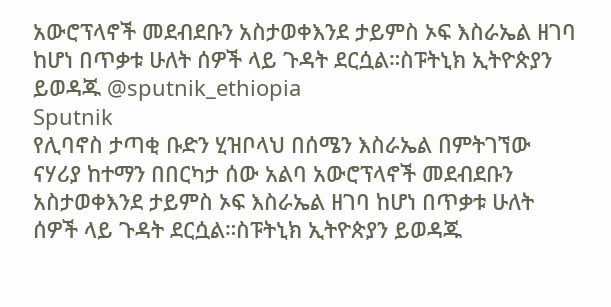አውሮፕላኖች መደብደቡን አስታወቀእንደ ታይምስ ኦፍ እስራኤል ዘገባ ከሆነ በጥቃቱ ሁለት ሰዎች ላይ ጉዳት ደርሷል።ስፑትኒክ ኢትዮጵያን ይወዳጁ @sputnik_ethiopia
Sputnik
የሊባኖስ ታጣቂ ቡድን ሂዝቦላህ በሰሜን እስራኤል በምትገኘው ናሃሪያ ከተማን በበርካታ ሰው አልባ አውሮፕላኖች መደብደቡን አስታወቀእንደ ታይምስ ኦፍ እስራኤል ዘገባ ከሆነ በጥቃቱ ሁለት ሰዎች ላይ ጉዳት ደርሷል።ስፑትኒክ ኢትዮጵያን ይወዳጁ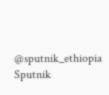@sputnik_ethiopia
Sputnik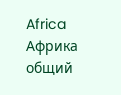Africa
Африка общий